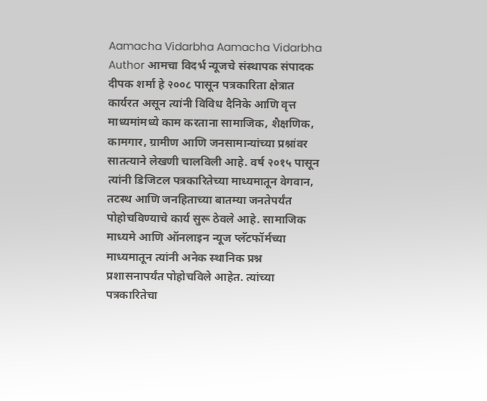Aamacha Vidarbha Aamacha Vidarbha Author आमचा विदर्भ न्यूजचे संस्थापक संपादक दीपक शर्मा हे २००८ पासून पत्रकारिता क्षेत्रात कार्यरत असून त्यांनी विविध दैनिके आणि वृत्त माध्यमांमध्ये काम करताना सामाजिक, शैक्षणिक, कामगार, ग्रामीण आणि जनसामान्यांच्या प्रश्नांवर सातत्याने लेखणी चालविली आहे. वर्ष २०१५ पासून त्यांनी डिजिटल पत्रकारितेच्या माध्यमातून वेगवान, तटस्थ आणि जनहिताच्या बातम्या जनतेपर्यंत पोहोचविण्याचे कार्य सुरू ठेवले आहे. सामाजिक माध्यमे आणि ऑनलाइन न्यूज प्लॅटफॉर्मच्या माध्यमातून त्यांनी अनेक स्थानिक प्रश्न प्रशासनापर्यंत पोहोचविले आहेत. त्यांच्या पत्रकारितेचा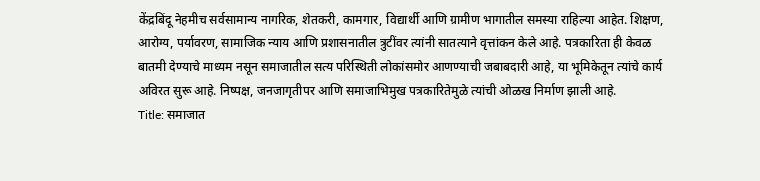केंद्रबिंदू नेहमीच सर्वसामान्य नागरिक, शेतकरी, कामगार, विद्यार्थी आणि ग्रामीण भागातील समस्या राहिल्या आहेत. शिक्षण, आरोग्य, पर्यावरण, सामाजिक न्याय आणि प्रशासनातील त्रुटींवर त्यांनी सातत्याने वृत्तांकन केले आहे. पत्रकारिता ही केवळ बातमी देण्याचे माध्यम नसून समाजातील सत्य परिस्थिती लोकांसमोर आणण्याची जबाबदारी आहे, या भूमिकेतून त्यांचे कार्य अविरत सुरू आहे. निष्पक्ष, जनजागृतीपर आणि समाजाभिमुख पत्रकारितेमुळे त्यांची ओळख निर्माण झाली आहे.
Title: समाजात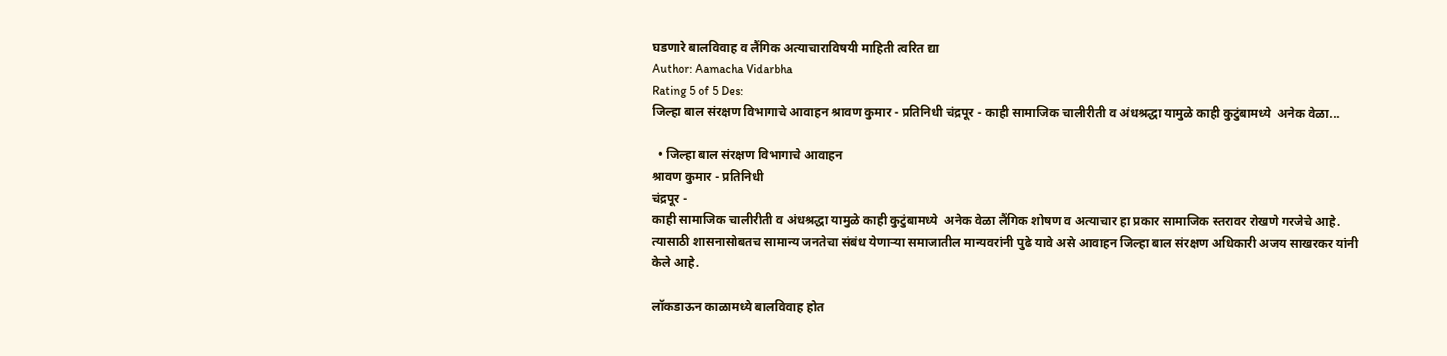घडणारे बालविवाह व लैंगिक अत्याचाराविषयी माहिती त्वरित द्या
Author: Aamacha Vidarbha
Rating 5 of 5 Des:
जिल्हा बाल संरक्षण विभागाचे आवाहन श्रावण कुमार - प्रतिनिधी चंद्रपूर - काही सामाजिक चालीरीती व अंधश्रद्धा यामुळे काही कुटुंबामध्ये  अनेक वेळा...

  • जिल्हा बाल संरक्षण विभागाचे आवाहन
श्रावण कुमार - प्रतिनिधी
चंद्रपूर -
काही सामाजिक चालीरीती व अंधश्रद्धा यामुळे काही कुटुंबामध्ये  अनेक वेळा लैंगिक शोषण व अत्याचार हा प्रकार सामाजिक स्तरावर रोखणे गरजेचे आहे. त्यासाठी शासनासोबतच सामान्य जनतेचा संबंध येणाऱ्या समाजातील मान्यवरांनी पुढे यावे असे आवाहन जिल्हा बाल संरक्षण अधिकारी अजय साखरकर यांनी केले आहे.

लॉकडाऊन काळामध्ये बालविवाह होत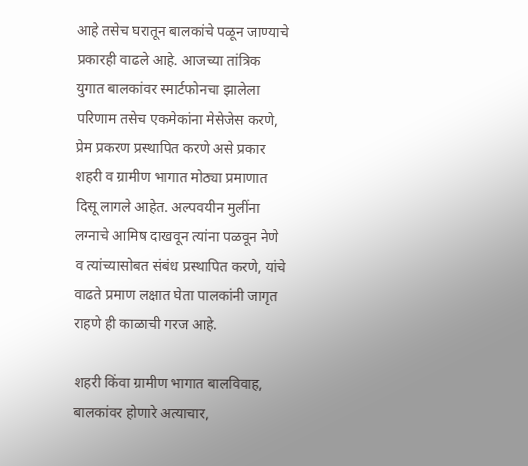आहे तसेच घरातून बालकांचे पळून जाण्याचे प्रकारही वाढले आहे. आजच्या तांत्रिक युगात बालकांवर स्मार्टफोनचा झालेला परिणाम तसेच एकमेकांना मेसेजेस करणे, प्रेम प्रकरण प्रस्थापित करणे असे प्रकार शहरी व ग्रामीण भागात मोठ्या प्रमाणात दिसू लागले आहेत. अल्पवयीन मुलींना लग्नाचे आमिष दाखवून त्यांना पळवून नेणे व त्यांच्यासोबत संबंध प्रस्थापित करणे, यांचे वाढते प्रमाण लक्षात घेता पालकांनी जागृत राहणे ही काळाची गरज आहे.

शहरी किंवा ग्रामीण भागात बालविवाह, बालकांवर होणारे अत्याचार,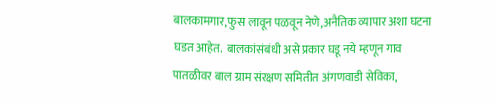बालकामगार,फुस लावून पळवून नेणे,अनैतिक व्यापार अशा घटना घडत आहेत.  बालकांसंबंधी असे प्रकार घडू नये म्हणून गाव पातळीवर बाल ग्राम संरक्षण समितीत अंगणवाडी सेविका,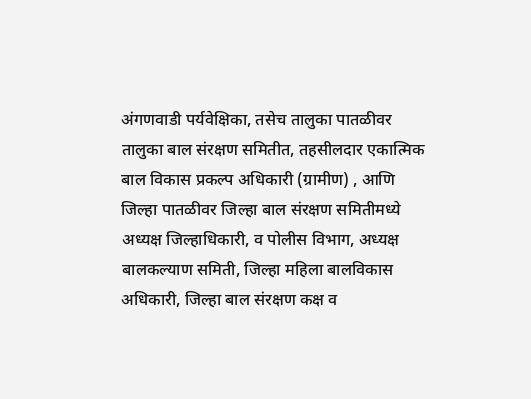अंगणवाडी पर्यवेक्षिका, तसेच तालुका पातळीवर तालुका बाल संरक्षण समितीत, तहसीलदार एकात्मिक बाल विकास प्रकल्प अधिकारी (ग्रामीण) , आणि जिल्हा पातळीवर जिल्हा बाल संरक्षण समितीमध्ये अध्यक्ष जिल्हाधिकारी, व पोलीस विभाग, अध्यक्ष बालकल्याण समिती, जिल्हा महिला बालविकास अधिकारी, जिल्हा बाल संरक्षण कक्ष व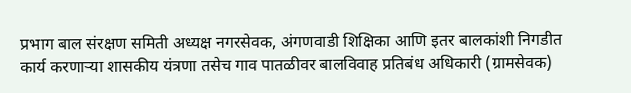प्रभाग बाल संरक्षण समिती अध्यक्ष नगरसेवक, अंगणवाडी शिक्षिका आणि इतर बालकांशी निगडीत कार्य करणाऱ्या शासकीय यंत्रणा तसेच गाव पातळीवर बालविवाह प्रतिबंध अधिकारी (ग्रामसेवक)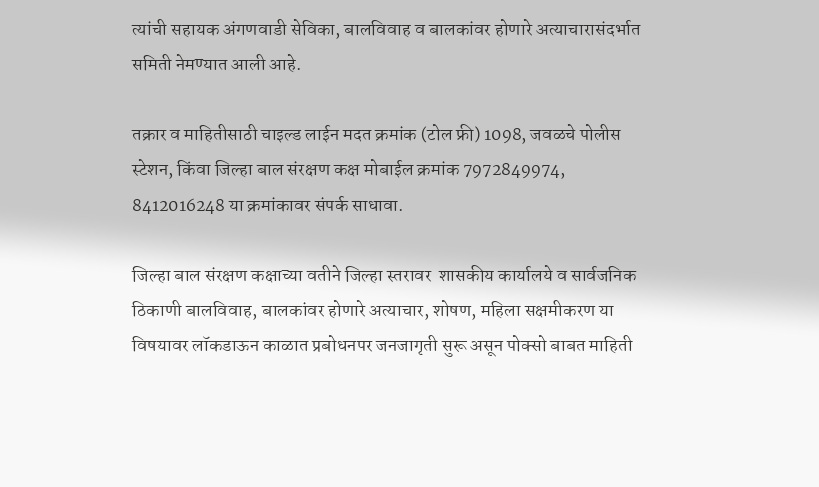त्यांची सहायक अंगणवाडी सेविका, बालवि‌वाह व बालकांवर होणारे अत्याचारासंदर्भात समिती नेमण्यात आली आहे.

तक्रार व माहितीसाठी चाइल्ड लाईन मदत क्रमांक (टोल फ्री) 1098, जवळचे पोलीस स्टेशन, किंवा जिल्हा बाल संरक्षण कक्ष मोबाईल क्रमांक 7972849974, 8412016248 या क्रमांकावर संपर्क साधावा.

जिल्हा बाल संरक्षण कक्षाच्या वतीने जिल्हा स्तरावर  शासकीय कार्यालये व सार्वजनिक ठिकाणी बालविवाह, बालकांवर होणारे अत्याचार, शोषण, महिला सक्षमीकरण या विषयावर लॉकडाऊन काळात प्रबोधनपर जनजागृती सुरू असून पोक्सो बाबत माहिती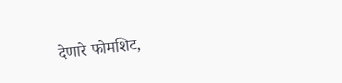देणारे फोमशिट,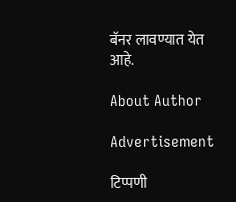बॅनर लावण्यात येत आहे.

About Author

Advertisement

टिप्पणी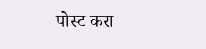पोस्ट करा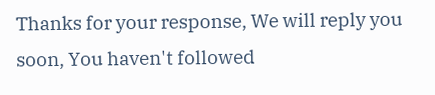Thanks for your response, We will reply you soon, You haven't followed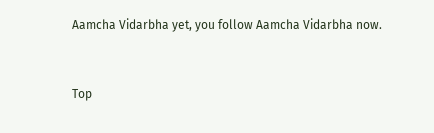Aamcha Vidarbha yet, you follow Aamcha Vidarbha now.


Top